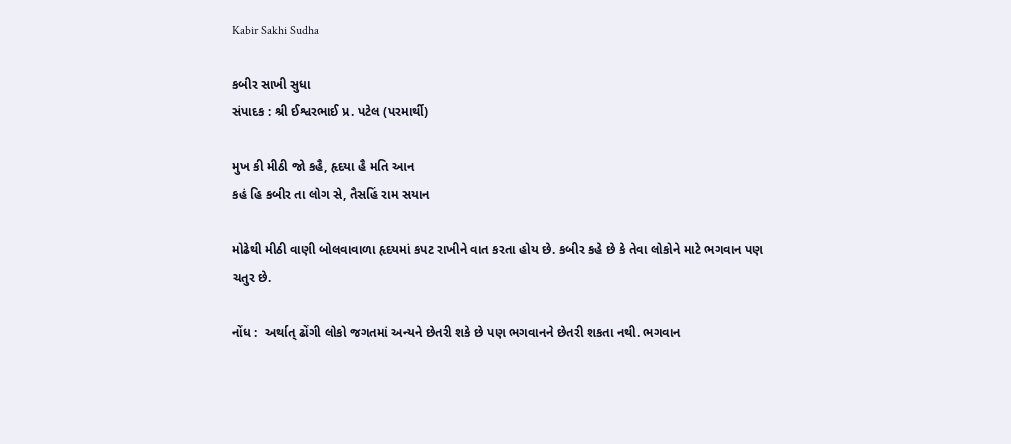Kabir Sakhi Sudha

કબીર સાખી સુધા
સંપાદક : શ્રી ઈશ્વરભાઈ પ્ર. પટેલ (પરમાર્થી)

મુખ કી મીઠી જો કહૈ, હૃદયા હૈ મતિ આન
કહં હિ કબીર તા લોગ સે, તૈસહિં રામ સયાન

મોઢેથી મીઠી વાણી બોલવાવાળા હૃદયમાં કપટ રાખીને વાત કરતા હોય છે. કબીર કહે છે કે તેવા લોકોને માટે ભગવાન પણ ચતુર છે.

નોંધ :  અર્થાત્ ઢોંગી લોકો જગતમાં અન્યને છેતરી શકે છે પણ ભગવાનને છેતરી શકતા નથી. ભગવાન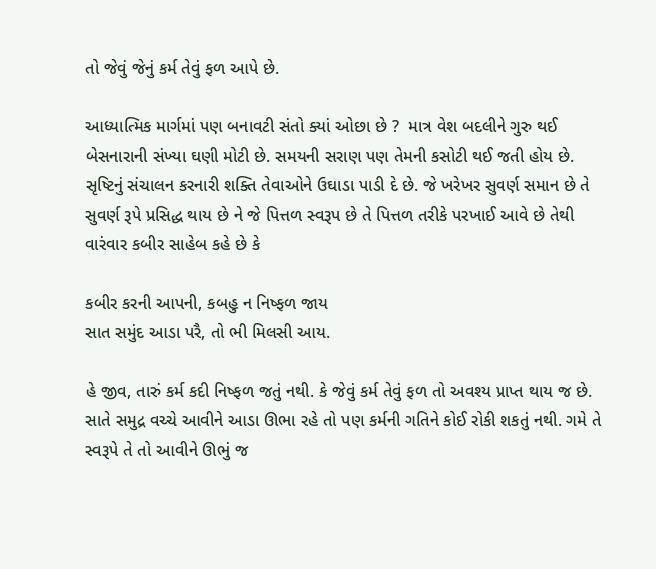તો જેવું જેનું કર્મ તેવું ફળ આપે છે.

આધ્યાત્મિક માર્ગમાં પણ બનાવટી સંતો ક્યાં ઓછા છે ?  માત્ર વેશ બદલીને ગુરુ થઈ બેસનારાની સંખ્યા ઘણી મોટી છે. સમયની સરાણ પણ તેમની કસોટી થઈ જતી હોય છે. સૃષ્ટિનું સંચાલન કરનારી શક્તિ તેવાઓને ઉઘાડા પાડી દે છે. જે ખરેખર સુવર્ણ સમાન છે તે સુવર્ણ રૂપે પ્રસિદ્ધ થાય છે ને જે પિત્તળ સ્વરૂપ છે તે પિત્તળ તરીકે પરખાઈ આવે છે તેથી વારંવાર કબીર સાહેબ કહે છે કે

કબીર કરની આપની, કબહુ ન નિષ્ફળ જાય
સાત સમુંદ આડા પરૈ, તો ભી મિલસી આય.

હે જીવ, તારું કર્મ કદી નિષ્ફળ જતું નથી. કે જેવું કર્મ તેવું ફળ તો અવશ્ય પ્રાપ્ત થાય જ છે. સાતે સમુદ્ર વચ્ચે આવીને આડા ઊભા રહે તો પણ કર્મની ગતિને કોઈ રોકી શકતું નથી. ગમે તે સ્વરૂપે તે તો આવીને ઊભું જ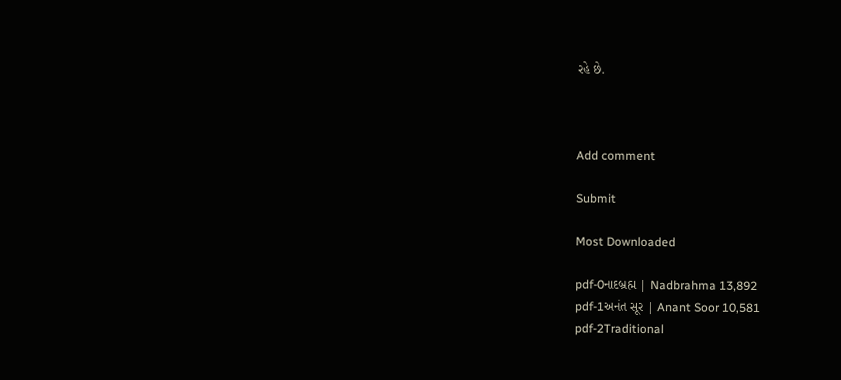રહે છે.



Add comment

Submit

Most Downloaded

pdf-0નાદબ્રહ્મ | Nadbrahma 13,892
pdf-1અનંત સૂર | Anant Soor 10,581
pdf-2Traditional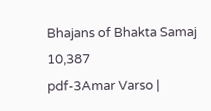Bhajans of Bhakta Samaj 10,387
pdf-3Amar Varso |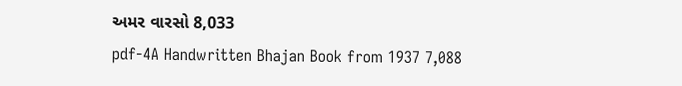અમર વારસો 8,033
pdf-4A Handwritten Bhajan Book from 1937 7,088